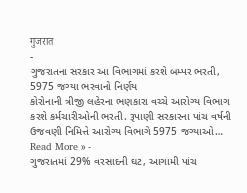गुजरात
-
ગુજરાતના સરકાર આ વિભાગમાં કરશે બમ્પર ભરતી, 5975 જગ્યા ભરવાનો નિર્ણય
કોરોનાની ત્રીજી લહેરના ભણકારા વચ્ચે આરોગ્ય વિભાગ કરશે કર્મચારીઓની ભરતી. રૂપાણી સરકારના પાંચ વર્ષની ઉજવણી નિમિત્તે આરોગ્ય વિભાગે 5975 જગ્યાઓ…
Read More » -
ગુજરાતમાં 29% વરસાદની ઘટ, આગામી પાંચ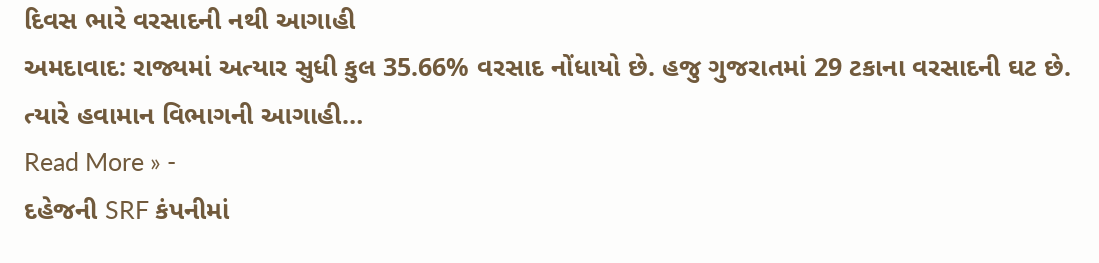દિવસ ભારે વરસાદની નથી આગાહી
અમદાવાદ: રાજ્યમાં અત્યાર સુધી કુલ 35.66% વરસાદ નોંધાયો છે. હજુ ગુજરાતમાં 29 ટકાના વરસાદની ઘટ છે. ત્યારે હવામાન વિભાગની આગાહી…
Read More » -
દહેજની SRF કંપનીમાં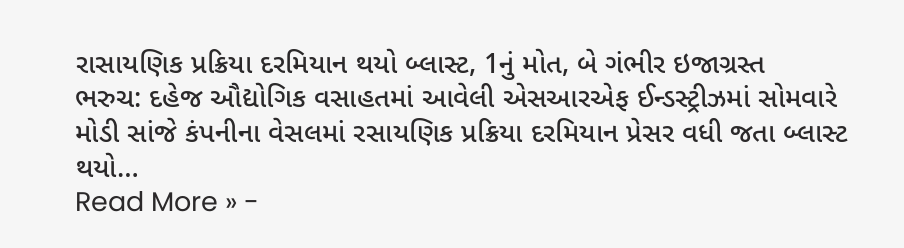રાસાયણિક પ્રક્રિયા દરમિયાન થયો બ્લાસ્ટ, 1નું મોત, બે ગંભીર ઇજાગ્રસ્ત
ભરુચ: દહેજ ઔદ્યોગિક વસાહતમાં આવેલી એસઆરએફ ઈન્ડસ્ટ્રીઝમાં સોમવારે મોડી સાંજે કંપનીના વેસલમાં રસાયણિક પ્રક્રિયા દરમિયાન પ્રેસર વધી જતા બ્લાસ્ટ થયો…
Read More » -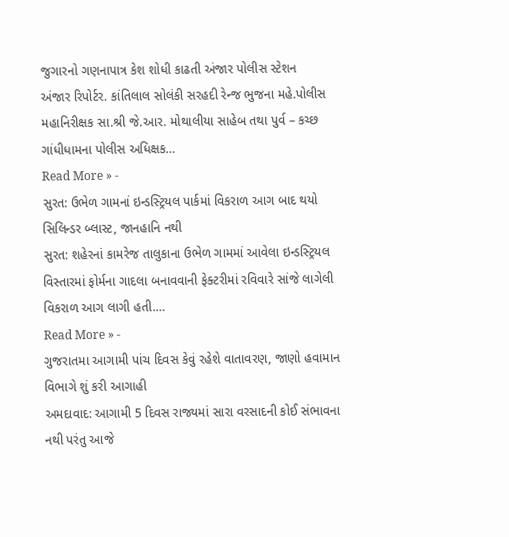જુગારનો ગણનાપાત્ર કેશ શોધી કાઢતી અંજાર પોલીસ સ્ટેશન
અંજાર રિપોર્ટર. કાંતિલાલ સોલંકી સરહદી રેન્જ ભુજના મહે.પોલીસ મહાનિરીક્ષક સા.શ્રી જે.આર. મોથાલીયા સાહેબ તથા પુર્વ – કચ્છ ગાંધીધામના પોલીસ અધિક્ષક…
Read More » -
સુરત: ઉભેળ ગામનાં ઇન્ડસ્ટ્રિયલ પાર્કમાં વિકરાળ આગ બાદ થયો સિલિન્ડર બ્લાસ્ટ, જાનહાનિ નથી
સુરત: શહેરનાં કામરેજ તાલુકાના ઉભેળ ગામમાં આવેલા ઇન્ડસ્ટ્રિયલ વિસ્તારમાં ફોર્મના ગાદલા બનાવવાની ફેક્ટરીમાં રવિવારે સાંજે લાગેલી વિકરાળ આગ લાગી હતી.…
Read More » -
ગુજરાતમા આગામી પાંચ દિવસ કેવું રહેશે વાતાવરણ, જાણો હવામાન વિભાગે શું કરી આગાહી
અમદાવાદ: આગામી 5 દિવસ રાજ્યમાં સારા વરસાદની કોઈ સંભાવના નથી પરંતુ આજે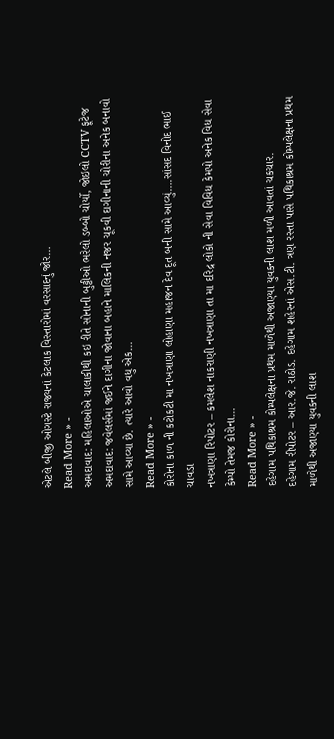એટલે બીજી ઓગસ્ટે રાજ્યનાં કેટલાક વિસ્તારોમાં વરસાદનું જોર…
Read More » -
અમદાવાદ: મહિલાઓએ ચાલાકીથી કઇ રીતે સોનાની બુટ્ટીઓ ભરેલો ડબ્બો ચોર્યો, જોઇલો CCTV ફૂટેજ
અમદાવાદ: જવેલર્સમાં જઈને દાગીના જોવાના બહાને માલિકની નજર ચૂકવી દાગીનાની ચોરીના અનેક બનાવો સામે આવ્યા છે. ત્યારે આવો વધુ એક…
Read More » -
કોરોના કાળ ની કટોકટી મા નખત્રાણા લોહાણા મહાજન દેવ દૂત બની સામે આવ્યું….સાંસદ વિનોદ ભાઈ ચાવડા
નખત્રાણા રિપોટર – કમલેશ નાકરાણી નખત્રાણા તા મા દરિદ્ર લોકો ની સેવા વિવિધ કેમપો અનેક વિધ સેવા કેમ્પો તેમજ કોરોના…
Read More » -
દહેગામ પથિકાશ્રમ કોમ્પલેક્ષના પ્રથમ માળેથી અજાણ્યા યુવકની લાશ મળી આવતાં ચકચાર.
દહેગામ રીપોટર – આર.જે. રાઠોડ. દહેગામ શહેરનાં એસ.ટી. ત્રણ રસ્તા પાસે પથિકાશ્રમ કોમ્પલેક્ષના પ્રથમ માળેથી અજાણ્યા યુવકની લાશ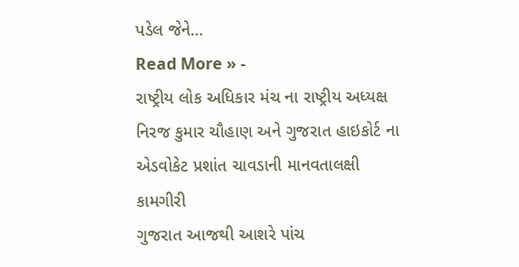પડેલ જેને…
Read More » -
રાષ્ટ્રીય લોક અધિકાર મંચ ના રાષ્ટ્રીય અધ્યક્ષ નિરજ કુમાર ચૌહાણ અને ગુજરાત હાઇકોર્ટ ના એડવોકેટ પ્રશાંત ચાવડાની માનવતાલક્ષી કામગીરી
ગુજરાત આજથી આશરે પાંચ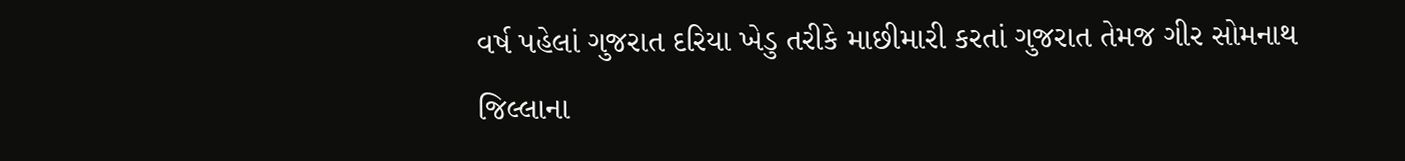વર્ષ પહેલાં ગુજરાત દરિયા ખેડુ તરીકે માછીમારી કરતાં ગુજરાત તેમજ ગીર સોમનાથ જિલ્લાના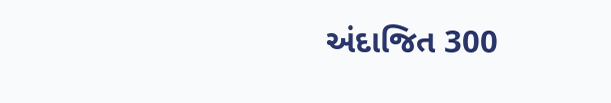અંદાજિત 300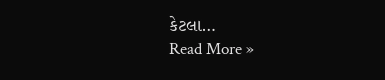કેટલા…
Read More »